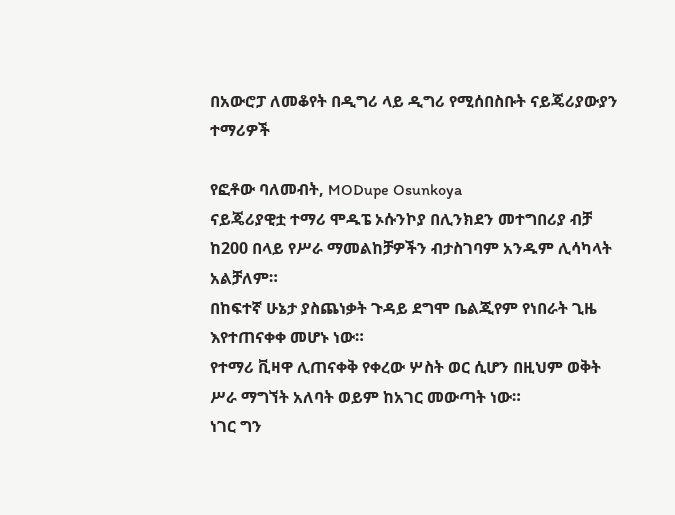በአውሮፓ ለመቆየት በዲግሪ ላይ ዲግሪ የሚሰበስቡት ናይጄሪያውያን ተማሪዎች

የፎቶው ባለመብት, MODupe Osunkoya
ናይጄሪያዊቷ ተማሪ ሞዱፔ ኦሱንኮያ በሊንክደን መተግበሪያ ብቻ ከ200 በላይ የሥራ ማመልከቻዎችን ብታስገባም አንዱም ሊሳካላት አልቻለም።
በከፍተኛ ሁኔታ ያስጨነቃት ጉዳይ ደግሞ ቤልጂየም የነበራት ጊዜ እየተጠናቀቀ መሆኑ ነው።
የተማሪ ቪዛዋ ሊጠናቀቅ የቀረው ሦስት ወር ሲሆን በዚህም ወቅት ሥራ ማግኘት አለባት ወይም ከአገር መውጣት ነው።
ነገር ግን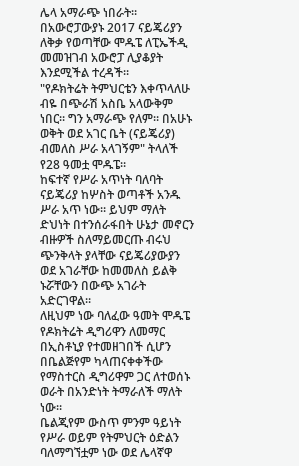ሌላ አማራጭ ነበራት። በአውሮፓውያኑ 2017 ናይጄሪያን ለቅቃ የወጣቸው ሞዱፔ ለፒኤችዲ መመዝገብ አውሮፓ ሊያቆያት እንደሚችል ተረዳች።
"የዶክትሬት ትምህርቴን እቀጥላለሁ ብዬ በጭራሽ አስቤ አላውቅም ነበር። ግን አማራጭ የለም። በአሁኑ ወቅት ወደ አገር ቤት (ናይጄሪያ) ብመለስ ሥራ አላገኝም" ትላለች የ28 ዓመቷ ሞዱፔ።
ከፍተኛ የሥራ አጥነት ባለባት ናይጄሪያ ከሦስት ወጣቶች አንዱ ሥራ አጥ ነው። ይህም ማለት ድህነት በተንሰራፋበት ሁኔታ መኖርን ብዙዎች ስለማይመርጡ ብሩህ ጭንቅላት ያላቸው ናይጄሪያውያን ወደ አገራቸው ከመመለስ ይልቅ ኑሯቸውን በውጭ አገራት አድርገዋል።
ለዚህም ነው ባለፈው ዓመት ሞዱፔ የዶክትሬት ዲግሪዋን ለመማር በኢስቶኒያ የተመዘገበች ሲሆን በቤልጅየም ካላጠናቀቀችው የማስተርስ ዲግሪዋም ጋር ለተወሰኑ ወራት በአንድነት ትማራለች ማለት ነው።
ቤልጂየም ውስጥ ምንም ዓይነት የሥራ ወይም የትምህርት ዕድልን ባለማግኘቷም ነው ወደ ሌላኛዋ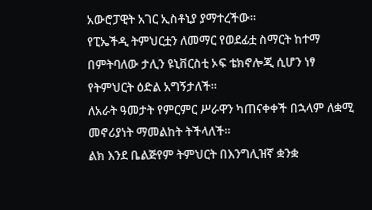አውሮፓዊት አገር ኢስቶኒያ ያማተረችው።
የፒኤችዲ ትምህርቷን ለመማር የወደፊቷ ስማርት ከተማ በምትባለው ታሊን ዩኒቨርስቲ ኦፍ ቴክኖሎጂ ሲሆን ነፃ የትምህርት ዕድል አግኝታለች።
ለአራት ዓመታት የምርምር ሥራዋን ካጠናቀቀች በኋላም ለቋሚ መኖሪያነት ማመልከት ትችላለች።
ልክ እንደ ቤልጅየም ትምህርት በእንግሊዝኛ ቋንቋ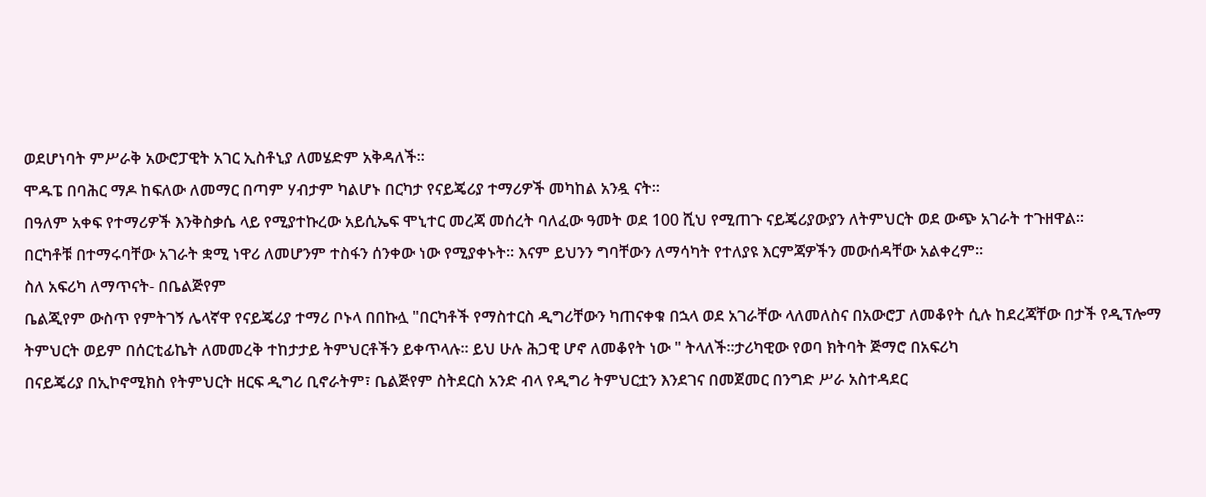ወደሆነባት ምሥራቅ አውሮፓዊት አገር ኢስቶኒያ ለመሄድም አቅዳለች።
ሞዱፔ በባሕር ማዶ ከፍለው ለመማር በጣም ሃብታም ካልሆኑ በርካታ የናይጄሪያ ተማሪዎች መካከል አንዷ ናት።
በዓለም አቀፍ የተማሪዎች እንቅስቃሴ ላይ የሚያተኩረው አይሲኤፍ ሞኒተር መረጃ መሰረት ባለፈው ዓመት ወደ 100 ሺህ የሚጠጉ ናይጄሪያውያን ለትምህርት ወደ ውጭ አገራት ተጉዘዋል።
በርካቶቹ በተማሩባቸው አገራት ቋሚ ነዋሪ ለመሆንም ተስፋን ሰንቀው ነው የሚያቀኑት። እናም ይህንን ግባቸውን ለማሳካት የተለያዩ እርምጃዎችን መውሰዳቸው አልቀረም።
ስለ አፍሪካ ለማጥናት- በቤልጅየም
ቤልጂየም ውስጥ የምትገኝ ሌላኛዋ የናይጄሪያ ተማሪ ቦኑላ በበኩሏ "በርካቶች የማስተርስ ዲግሪቸውን ካጠናቀቁ በኋላ ወደ አገራቸው ላለመለስና በአውሮፓ ለመቆየት ሲሉ ከደረጃቸው በታች የዲፕሎማ ትምህርት ወይም በሰርቲፊኬት ለመመረቅ ተከታታይ ትምህርቶችን ይቀጥላሉ። ይህ ሁሉ ሕጋዊ ሆኖ ለመቆየት ነው " ትላለች።ታሪካዊው የወባ ክትባት ጅማሮ በአፍሪካ
በናይጄሪያ በኢኮኖሚክስ የትምህርት ዘርፍ ዲግሪ ቢኖራትም፣ ቤልጅየም ስትደርስ አንድ ብላ የዲግሪ ትምህርቷን እንደገና በመጀመር በንግድ ሥራ አስተዳደር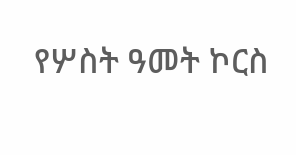የሦስት ዓመት ኮርስ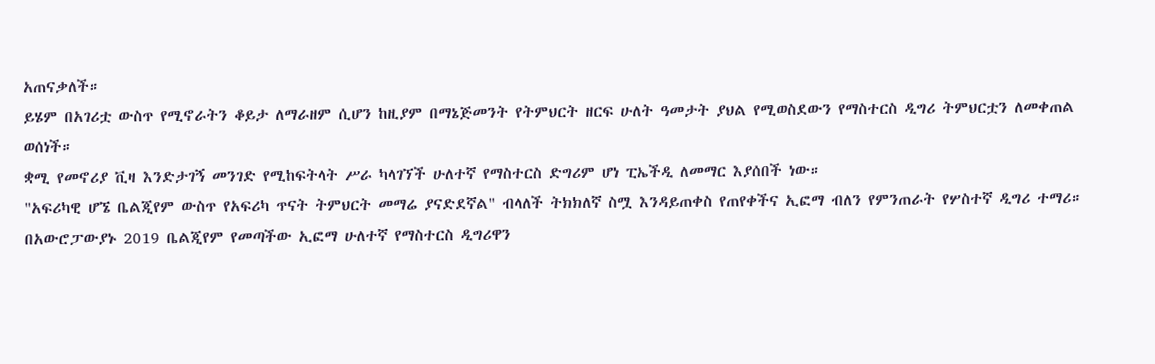አጠናቃለች።
ይሄም በአገሪቷ ውስጥ የሚኖራትን ቆይታ ለማራዘም ሲሆን ከዚያም በማኔጅመንት የትምህርት ዘርፍ ሁለት ዓመታት ያህል የሚወስደውን የማስተርስ ዲግሪ ትምህርቷን ለመቀጠል ወሰነች።
ቋሚ የመኖሪያ ቪዛ እንድታገኝ መንገድ የሚከፍትላት ሥራ ካላገኘች ሁለተኛ የማስተርስ ድግሪም ሆነ ፒኤችዲ ለመማር እያሰበች ነው።
"አፍሪካዊ ሆኜ ቤልጂየም ውስጥ የአፍሪካ ጥናት ትምህርት መማሬ ያናድደኛል" ብላለች ትክክለኛ ስሟ እንዳይጠቀስ የጠየቀችና ኢፎማ ብለን የምንጠራት የሦስተኛ ዲግሪ ተማሪ።
በአውሮፓውያኑ 2019 ቤልጂየም የመጣችው ኢፎማ ሁለተኛ የማስተርስ ዲግሪዋን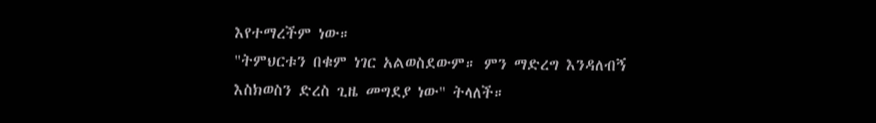እየተማረችም ነው።
"ትምህርቱን በቁም ነገር አልወስደውም። ምን ማድረግ እንዳለብኝ እስክወስን ድረስ ጊዜ መግደያ ነው" ትላለች።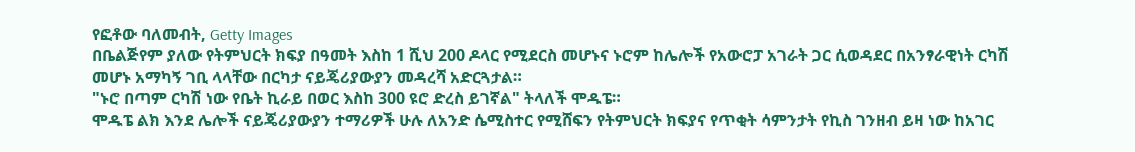የፎቶው ባለመብት, Getty Images
በቤልጅየም ያለው የትምህርት ክፍያ በዓመት እስከ 1 ሺህ 200 ዶላር የሚደርስ መሆኑና ኑሮም ከሌሎች የአውሮፓ አገራት ጋር ሲወዳደር በአንፃራዊነት ርካሽ መሆኑ አማካኝ ገቢ ላላቸው በርካታ ናይጄሪያውያን መዳረሻ አድርጓታል።
"ኑሮ በጣም ርካሽ ነው የቤት ኪራይ በወር እስከ 300 ዩሮ ድረስ ይገኛል" ትላለች ሞዱፔ።
ሞዱፔ ልክ እንደ ሌሎች ናይጄሪያውያን ተማሪዎች ሁሉ ለአንድ ሴሚስተር የሚሸፍን የትምህርት ክፍያና የጥቂት ሳምንታት የኪስ ገንዘብ ይዛ ነው ከአገር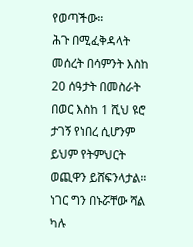የወጣችው።
ሕጉ በሚፈቅዳላት መሰረት በሳምንት እስከ 20 ሰዓታት በመስራት በወር እስከ 1 ሺህ ዩሮ ታገኝ የነበረ ሲሆንም ይህም የትምህርት ወጪዋን ይሸፍንላታል።
ነገር ግን በኑሯቸው ሻል ካሉ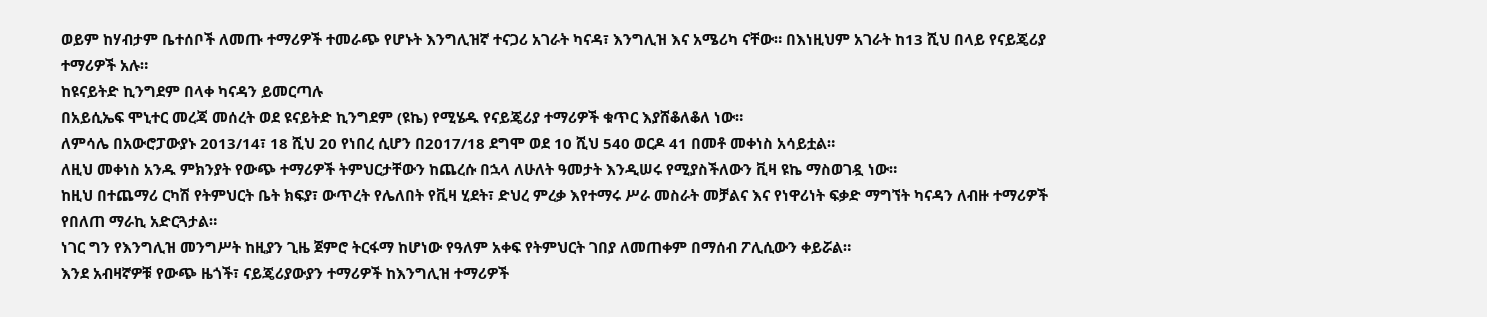ወይም ከሃብታም ቤተሰቦች ለመጡ ተማሪዎች ተመራጭ የሆኑት እንግሊዝኛ ተናጋሪ አገራት ካናዳ፣ እንግሊዝ እና አሜሪካ ናቸው። በእነዚህም አገራት ከ13 ሺህ በላይ የናይጄሪያ ተማሪዎች አሉ።
ከዩናይትድ ኪንግደም በላቀ ካናዳን ይመርጣሉ
በአይሲኤፍ ሞኒተር መረጃ መሰረት ወደ ዩናይትድ ኪንግደም (ዩኬ) የሚሄዱ የናይጄሪያ ተማሪዎች ቁጥር እያሸቆለቆለ ነው።
ለምሳሌ በአውሮፓውያኑ 2013/14፣ 18 ሺህ 20 የነበረ ሲሆን በ2017/18 ደግሞ ወደ 10 ሺህ 540 ወርዶ 41 በመቶ መቀነስ አሳይቷል።
ለዚህ መቀነስ አንዱ ምክንያት የውጭ ተማሪዎች ትምህርታቸውን ከጨረሱ በኋላ ለሁለት ዓመታት እንዲሠሩ የሚያስችለውን ቪዛ ዩኬ ማስወገዷ ነው።
ከዚህ በተጨማሪ ርካሽ የትምህርት ቤት ክፍያ፣ ውጥረት የሌለበት የቪዛ ሂደት፣ ድህረ ምረቃ እየተማሩ ሥራ መስራት መቻልና እና የነዋሪነት ፍቃድ ማግኘት ካናዳን ለብዙ ተማሪዎች የበለጠ ማራኪ አድርጓታል።
ነገር ግን የእንግሊዝ መንግሥት ከዚያን ጊዜ ጀምሮ ትርፋማ ከሆነው የዓለም አቀፍ የትምህርት ገበያ ለመጠቀም በማሰብ ፖሊሲውን ቀይሯል።
እንደ አብዛኛዎቹ የውጭ ዜጎች፣ ናይጄሪያውያን ተማሪዎች ከእንግሊዝ ተማሪዎች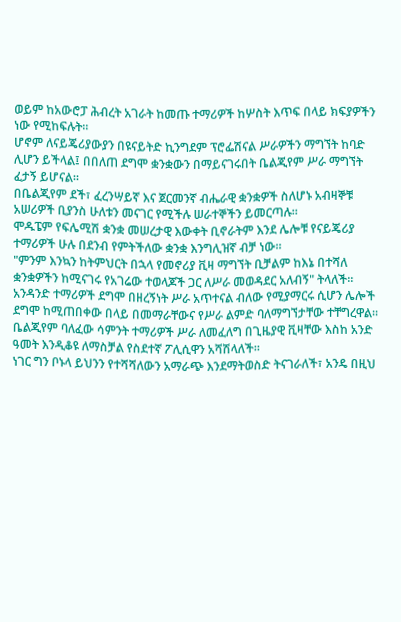ወይም ከአውሮፓ ሕብረት አገራት ከመጡ ተማሪዎች ከሦስት እጥፍ በላይ ክፍያዎችን ነው የሚከፍሉት።
ሆኖም ለናይጄሪያውያን በዩናይትድ ኪንግደም ፕሮፌሽናል ሥራዎችን ማግኘት ከባድ ሊሆን ይችላል፤ በበለጠ ደግሞ ቋንቋውን በማይናገሩበት ቤልጂየም ሥራ ማግኘት ፈታኝ ይሆናል።
በቤልጂየም ደች፣ ፈረንሣይኛ እና ጀርመንኛ ብሔራዊ ቋንቋዎች ስለሆኑ አብዛኞቹ አሠሪዎች ቢያንስ ሁለቱን መናገር የሚችሉ ሠራተኞችን ይመርጣሉ።
ሞዱፔም የፍሌሚሽ ቋንቋ መሠረታዊ እውቀት ቢኖራትም እንደ ሌሎቹ የናይጄሪያ ተማሪዎች ሁሉ በደንብ የምትችለው ቋንቋ እንግሊዝኛ ብቻ ነው።
"ምንም እንኳን ከትምህርት በኋላ የመኖሪያ ቪዛ ማግኘት ቢቻልም ከእኔ በተሻለ ቋንቋዎችን ከሚናገሩ የአገሬው ተወላጆች ጋር ለሥራ መወዳደር አለብኝ" ትላለች።
አንዳንድ ተማሪዎች ደግሞ በዘረኝነት ሥራ አጥተናል ብለው የሚያማርሩ ሲሆን ሌሎች ደግሞ ከሚጠበቀው በላይ በመማራቸውና የሥራ ልምድ ባለማግኘታቸው ተቸግረዋል።
ቤልጂየም ባለፈው ሳምንት ተማሪዎች ሥራ ለመፈለግ በጊዜያዊ ቪዛቸው እስከ አንድ ዓመት እንዲቆዩ ለማስቻል የስደተኛ ፖሊሲዋን አሻሽላለች።
ነገር ግን ቦኑላ ይህንን የተሻሻለውን አማራጭ እንደማትወስድ ትናገራለች፣ አንዴ በዚህ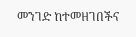መንገድ ከተመዘገበችና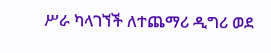ሥራ ካላገኘች ለተጨማሪ ዲግሪ ወደ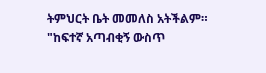ትምህርት ቤት መመለስ አትችልም።
"ከፍተኛ አጣብቂኝ ውስጥ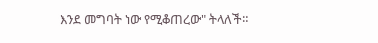እንደ መግባት ነው የሚቆጠረው" ትላለች።